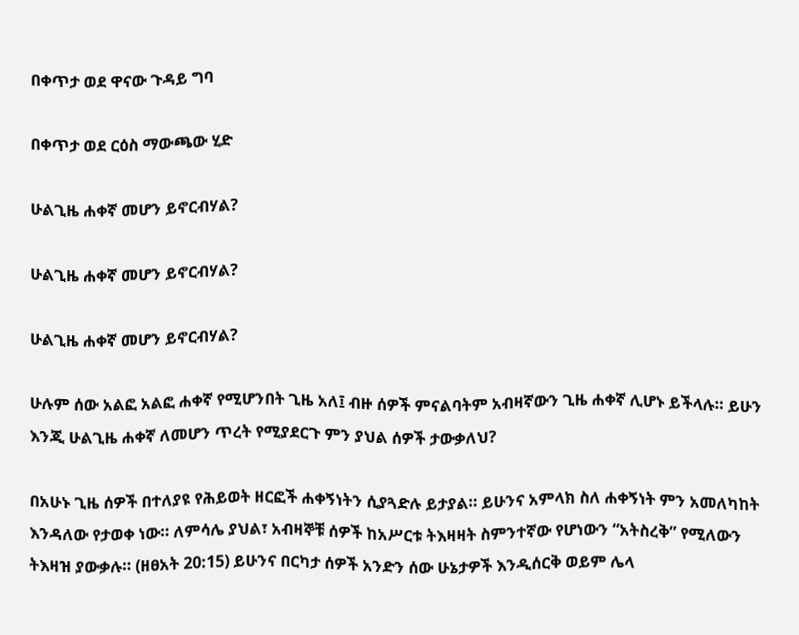በቀጥታ ወደ ዋናው ጉዳይ ግባ

በቀጥታ ወደ ርዕስ ማውጫው ሂድ

ሁልጊዜ ሐቀኛ መሆን ይኖርብሃል?

ሁልጊዜ ሐቀኛ መሆን ይኖርብሃል?

ሁልጊዜ ሐቀኛ መሆን ይኖርብሃል?

ሁሉም ሰው አልፎ አልፎ ሐቀኛ የሚሆንበት ጊዜ አለ፤ ብዙ ሰዎች ምናልባትም አብዛኛውን ጊዜ ሐቀኛ ሊሆኑ ይችላሉ። ይሁን እንጂ ሁልጊዜ ሐቀኛ ለመሆን ጥረት የሚያደርጉ ምን ያህል ሰዎች ታውቃለህ?

በአሁኑ ጊዜ ሰዎች በተለያዩ የሕይወት ዘርፎች ሐቀኝነትን ሲያጓድሉ ይታያል። ይሁንና አምላክ ስለ ሐቀኝነት ምን አመለካከት እንዳለው የታወቀ ነው። ለምሳሌ ያህል፣ አብዛኞቹ ሰዎች ከአሥርቱ ትእዛዛት ስምንተኛው የሆነውን “አትስረቅ” የሚለውን ትእዛዝ ያውቃሉ። (ዘፀአት 20:15) ይሁንና በርካታ ሰዎች አንድን ሰው ሁኔታዎች እንዲሰርቅ ወይም ሌላ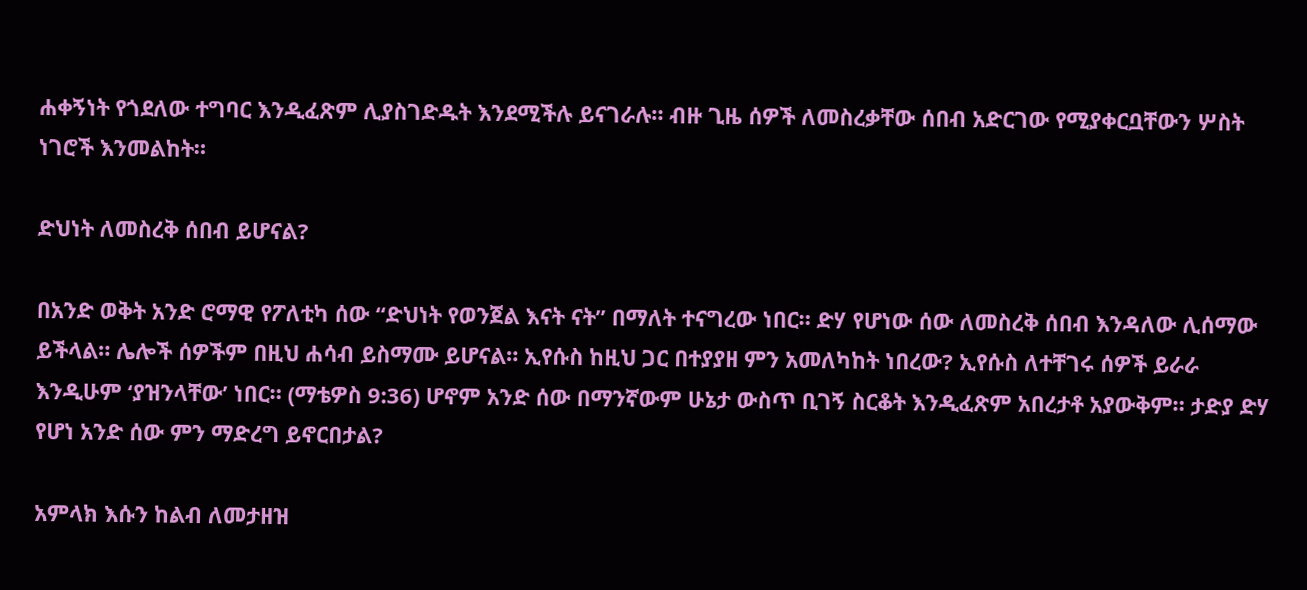ሐቀኝነት የጎደለው ተግባር እንዲፈጽም ሊያስገድዱት እንደሚችሉ ይናገራሉ። ብዙ ጊዜ ሰዎች ለመስረቃቸው ሰበብ አድርገው የሚያቀርቧቸውን ሦስት ነገሮች እንመልከት።

ድህነት ለመስረቅ ሰበብ ይሆናል?

በአንድ ወቅት አንድ ሮማዊ የፖለቲካ ሰው “ድህነት የወንጀል እናት ናት” በማለት ተናግረው ነበር። ድሃ የሆነው ሰው ለመስረቅ ሰበብ እንዳለው ሊሰማው ይችላል። ሌሎች ሰዎችም በዚህ ሐሳብ ይስማሙ ይሆናል። ኢየሱስ ከዚህ ጋር በተያያዘ ምን አመለካከት ነበረው? ኢየሱስ ለተቸገሩ ሰዎች ይራራ እንዲሁም ‘ያዝንላቸው’ ነበር። (ማቴዎስ 9:36) ሆኖም አንድ ሰው በማንኛውም ሁኔታ ውስጥ ቢገኝ ስርቆት እንዲፈጽም አበረታቶ አያውቅም። ታድያ ድሃ የሆነ አንድ ሰው ምን ማድረግ ይኖርበታል?

አምላክ እሱን ከልብ ለመታዘዝ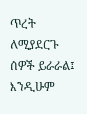ጥረት ለሚያደርጉ ሰዎች ይራራል፤ እንዲሁም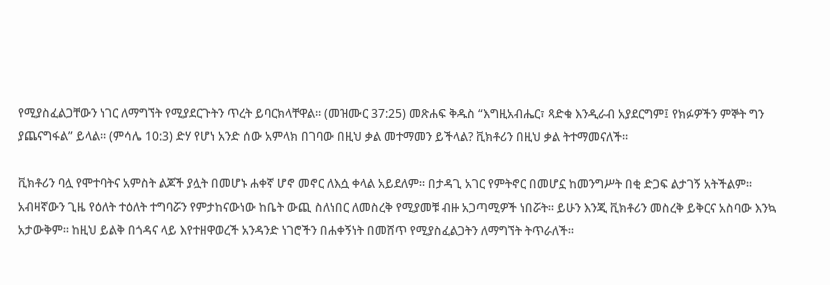የሚያስፈልጋቸውን ነገር ለማግኘት የሚያደርጉትን ጥረት ይባርክላቸዋል። (መዝሙር 37:25) መጽሐፍ ቅዱስ “እግዚአብሔር፣ ጻድቁ እንዲራብ አያደርግም፤ የክፉዎችን ምኞት ግን ያጨናግፋል” ይላል። (ምሳሌ 10:3) ድሃ የሆነ አንድ ሰው አምላክ በገባው በዚህ ቃል መተማመን ይችላል? ቪክቶሪን በዚህ ቃል ትተማመናለች።

ቪክቶሪን ባሏ የሞተባትና አምስት ልጆች ያሏት በመሆኑ ሐቀኛ ሆኖ መኖር ለእሷ ቀላል አይደለም። በታዳጊ አገር የምትኖር በመሆኗ ከመንግሥት በቂ ድጋፍ ልታገኝ አትችልም። አብዛኛውን ጊዜ የዕለት ተዕለት ተግባሯን የምታከናውነው ከቤት ውጪ ስለነበር ለመስረቅ የሚያመቹ ብዙ አጋጣሚዎች ነበሯት። ይሁን እንጂ ቪክቶሪን መስረቅ ይቅርና አስባው እንኳ አታውቅም። ከዚህ ይልቅ በጎዳና ላይ እየተዘዋወረች አንዳንድ ነገሮችን በሐቀኝነት በመሸጥ የሚያስፈልጋትን ለማግኘት ትጥራለች።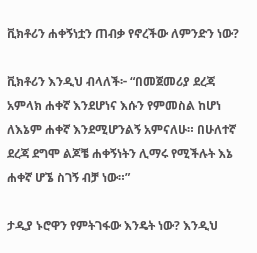ቪክቶሪን ሐቀኝነቷን ጠብቃ የኖረችው ለምንድን ነው?

ቪክቶሪን እንዲህ ብላለች፦ “በመጀመሪያ ደረጃ አምላክ ሐቀኛ እንደሆነና እሱን የምመስል ከሆነ ለእኔም ሐቀኛ እንደሚሆንልኝ አምናለሁ። በሁለተኛ ደረጃ ደግሞ ልጆቼ ሐቀኝነትን ሊማሩ የሚችሉት እኔ ሐቀኛ ሆኜ ስገኝ ብቻ ነው።”

ታዲያ ኑሮዋን የምትገፋው እንዴት ነው? እንዲህ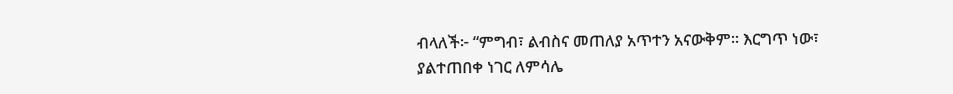ብላለች፦ “ምግብ፣ ልብስና መጠለያ አጥተን አናውቅም። እርግጥ ነው፣ ያልተጠበቀ ነገር ለምሳሌ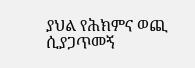ያህል የሕክምና ወጪ ሲያጋጥመኝ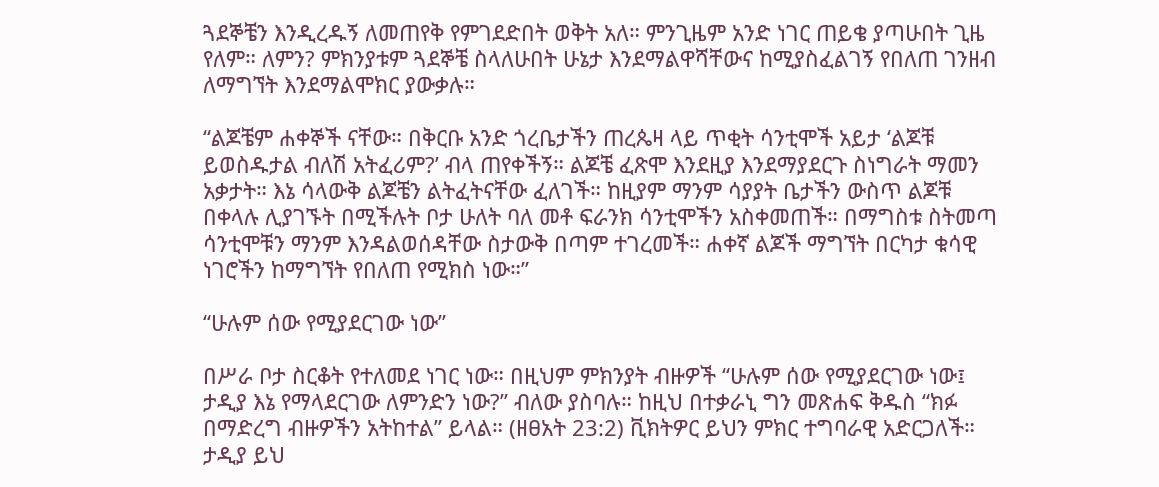ጓደኞቼን እንዲረዱኝ ለመጠየቅ የምገደድበት ወቅት አለ። ምንጊዜም አንድ ነገር ጠይቄ ያጣሁበት ጊዜ የለም። ለምን? ምክንያቱም ጓደኞቼ ስላለሁበት ሁኔታ እንደማልዋሻቸውና ከሚያስፈልገኝ የበለጠ ገንዘብ ለማግኘት እንደማልሞክር ያውቃሉ።

“ልጆቼም ሐቀኞች ናቸው። በቅርቡ አንድ ጎረቤታችን ጠረጴዛ ላይ ጥቂት ሳንቲሞች አይታ ‘ልጆቹ ይወስዱታል ብለሽ አትፈሪም?’ ብላ ጠየቀችኝ። ልጆቼ ፈጽሞ እንደዚያ እንደማያደርጉ ስነግራት ማመን አቃታት። እኔ ሳላውቅ ልጆቼን ልትፈትናቸው ፈለገች። ከዚያም ማንም ሳያያት ቤታችን ውስጥ ልጆቹ በቀላሉ ሊያገኙት በሚችሉት ቦታ ሁለት ባለ መቶ ፍራንክ ሳንቲሞችን አስቀመጠች። በማግስቱ ስትመጣ ሳንቲሞቹን ማንም እንዳልወሰዳቸው ስታውቅ በጣም ተገረመች። ሐቀኛ ልጆች ማግኘት በርካታ ቁሳዊ ነገሮችን ከማግኘት የበለጠ የሚክስ ነው።”

“ሁሉም ሰው የሚያደርገው ነው”

በሥራ ቦታ ስርቆት የተለመደ ነገር ነው። በዚህም ምክንያት ብዙዎች “ሁሉም ሰው የሚያደርገው ነው፤ ታዲያ እኔ የማላደርገው ለምንድን ነው?” ብለው ያስባሉ። ከዚህ በተቃራኒ ግን መጽሐፍ ቅዱስ “ክፉ በማድረግ ብዙዎችን አትከተል” ይላል። (ዘፀአት 23:2) ቪክትዎር ይህን ምክር ተግባራዊ አድርጋለች። ታዲያ ይህ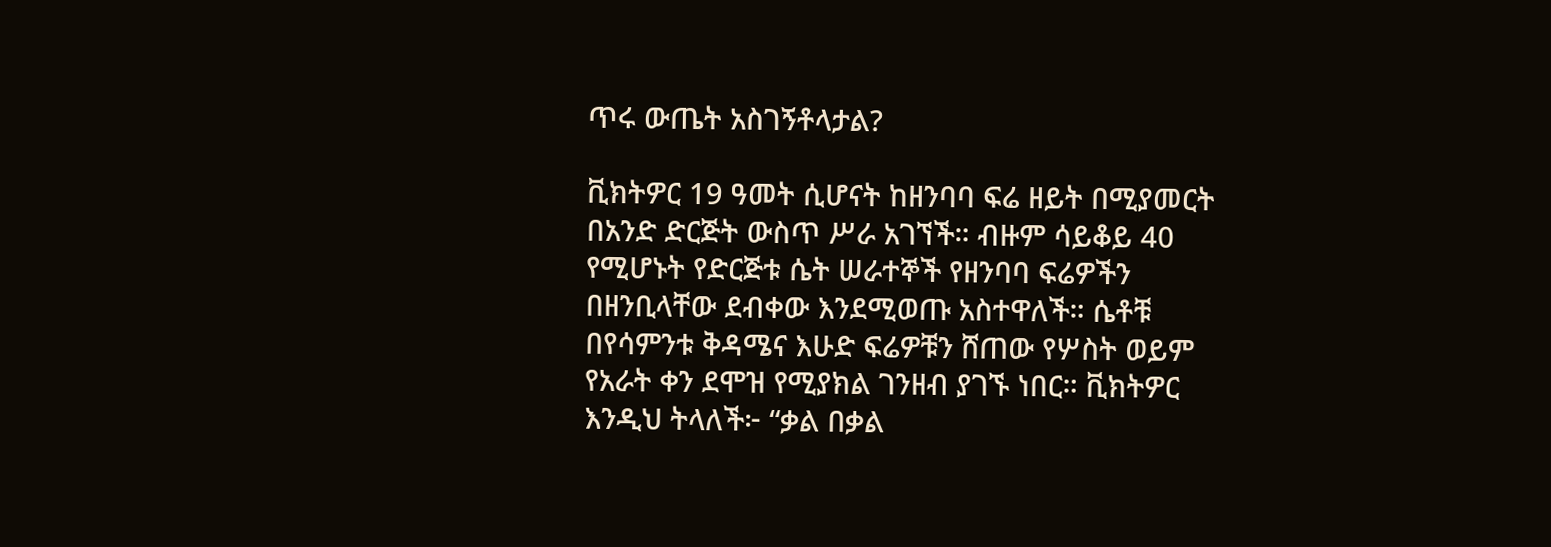ጥሩ ውጤት አስገኝቶላታል?

ቪክትዎር 19 ዓመት ሲሆናት ከዘንባባ ፍሬ ዘይት በሚያመርት በአንድ ድርጅት ውስጥ ሥራ አገኘች። ብዙም ሳይቆይ 40 የሚሆኑት የድርጅቱ ሴት ሠራተኞች የዘንባባ ፍሬዎችን በዘንቢላቸው ደብቀው እንደሚወጡ አስተዋለች። ሴቶቹ በየሳምንቱ ቅዳሜና እሁድ ፍሬዎቹን ሸጠው የሦስት ወይም የአራት ቀን ደሞዝ የሚያክል ገንዘብ ያገኙ ነበር። ቪክትዎር እንዲህ ትላለች፦ “ቃል በቃል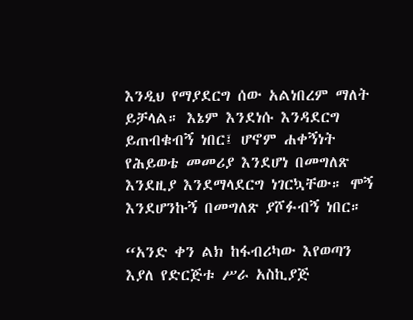እንዲህ የማያደርግ ሰው አልነበረም ማለት ይቻላል። እኔም እንደነሱ እንዳደርግ ይጠብቁብኝ ነበር፤ ሆኖም ሐቀኝነት የሕይወቴ መመሪያ እንደሆነ በመግለጽ እንደዚያ እንደማላደርግ ነገርኳቸው። ሞኝ እንደሆንኩኝ በመግለጽ ያሾፉብኝ ነበር።

“አንድ ቀን ልክ ከፋብሪካው እየወጣን እያለ የድርጅቱ ሥራ አስኪያጅ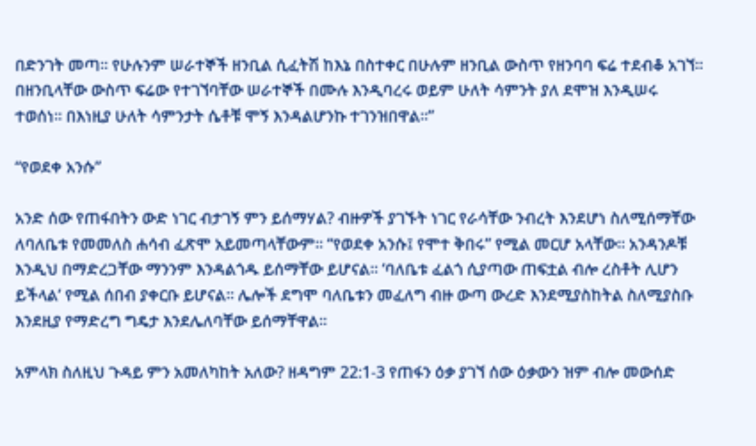በድንገት መጣ። የሁሉንም ሠራተኞች ዘንቢል ሲፈትሽ ከእኔ በስተቀር በሁሉም ዘንቢል ውስጥ የዘንባባ ፍሬ ተደብቆ አገኘ። በዘንቢላቸው ውስጥ ፍሬው የተገኘባቸው ሠራተኞች በሙሉ እንዲባረሩ ወይም ሁለት ሳምንት ያለ ደሞዝ እንዲሠሩ ተወሰነ። በእነዚያ ሁለት ሳምንታት ሴቶቹ ሞኝ እንዳልሆንኩ ተገንዝበዋል።”

“የወደቀ አንሱ”

አንድ ሰው የጠፋበትን ውድ ነገር ብታገኝ ምን ይሰማሃል? ብዙዎች ያገኙት ነገር የራሳቸው ንብረት እንደሆነ ስለሚሰማቸው ለባለቤቱ የመመለስ ሐሳብ ፈጽሞ አይመጣላቸውም። “የወደቀ አንሱ፤ የሞተ ቅበሩ” የሚል መርሆ አላቸው። አንዳንዶቹ እንዲህ በማድረጋቸው ማንንም እንዳልጎዱ ይሰማቸው ይሆናል። ‘ባለቤቱ ፈልጎ ሲያጣው ጠፍቷል ብሎ ረስቶት ሊሆን ይችላል’ የሚል ሰበብ ያቀርቡ ይሆናል። ሌሎች ደግሞ ባለቤቱን መፈለግ ብዙ ውጣ ውረድ እንደሚያስከትል ስለሚያስቡ እንደዚያ የማድረግ ግዴታ እንደሌለባቸው ይሰማቸዋል።

አምላክ ስለዚህ ጉዳይ ምን አመለካከት አለው? ዘዳግም 22:1-3 የጠፋን ዕቃ ያገኘ ሰው ዕቃውን ዝም ብሎ መውሰድ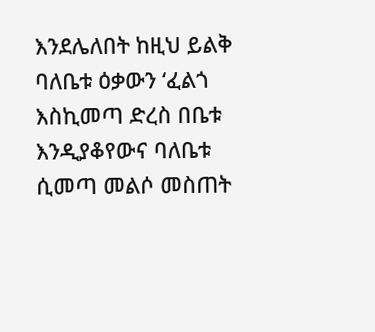እንደሌለበት ከዚህ ይልቅ ባለቤቱ ዕቃውን ‘ፈልጎ እስኪመጣ ድረስ በቤቱ እንዲያቆየውና ባለቤቱ ሲመጣ መልሶ መስጠት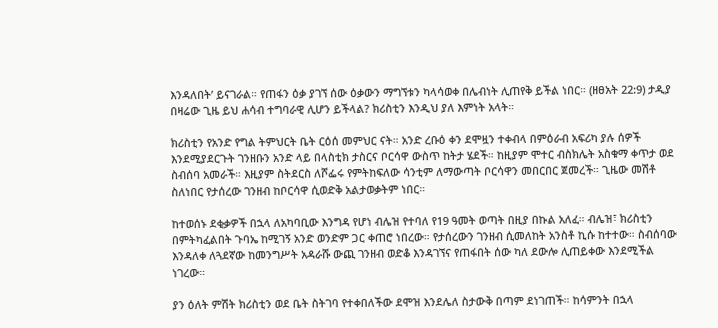እንዳለበት’ ይናገራል። የጠፋን ዕቃ ያገኘ ሰው ዕቃውን ማግኘቱን ካላሳወቀ በሌብነት ሊጠየቅ ይችል ነበር። (ዘፀአት 22:9) ታዲያ በዛሬው ጊዜ ይህ ሐሳብ ተግባራዊ ሊሆን ይችላል? ክሪስቲን እንዲህ ያለ እምነት አላት።

ክሪስቲን የአንድ የግል ትምህርት ቤት ርዕሰ መምህር ናት። አንድ ረቡዕ ቀን ደሞዟን ተቀብላ በምዕራብ አፍሪካ ያሉ ሰዎች እንደሚያደርጉት ገንዘቡን አንድ ላይ በላስቲክ ታስርና ቦርሳዋ ውስጥ ከትታ ሄደች። ከዚያም ሞተር ብስክሌት አስቁማ ቀጥታ ወደ ስብሰባ አመራች። እዚያም ስትደርስ ለሾፌሩ የምትከፍለው ሳንቲም ለማውጣት ቦርሳዋን መበርበር ጀመረች። ጊዜው መሽቶ ስለነበር የታሰረው ገንዘብ ከቦርሳዋ ሲወድቅ አልታወቃትም ነበር።

ከተወሰኑ ደቂቃዎች በኋላ ለአካባቢው እንግዳ የሆነ ብሌዝ የተባለ የ19 ዓመት ወጣት በዚያ በኩል አለፈ። ብሌዝ፣ ክሪስቲን በምትካፈልበት ጉባኤ ከሚገኝ አንድ ወንድም ጋር ቀጠሮ ነበረው። የታሰረውን ገንዘብ ሲመለከት አንስቶ ኪሱ ከተተው። ስብሰባው እንዳለቀ ለጓደኛው ከመንግሥት አዳራሹ ውጪ ገንዘብ ወድቆ እንዳገኘና የጠፋበት ሰው ካለ ደውሎ ሊጠይቀው እንደሚችል ነገረው።

ያን ዕለት ምሽት ክሪስቲን ወደ ቤት ስትገባ የተቀበለችው ደሞዝ እንደሌለ ስታውቅ በጣም ደነገጠች። ከሳምንት በኋላ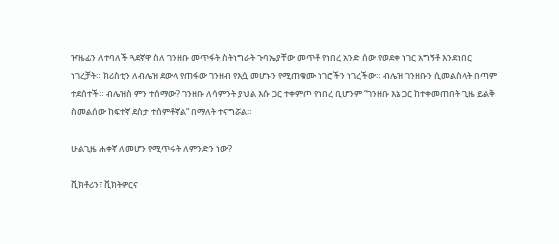ዦዜፊን ለተባለች ጓደኛዋ ስለ ገንዘቡ መጥፋት ስትነግራት ጉባኤያቸው መጥቶ የነበረ አንድ ሰው የወደቀ ነገር አግኝቶ እንደነበር ነገረቻት። ክሪስቲን ለብሌዝ ደውላ የጠፋው ገንዘብ የእሷ መሆኑን የሚጠቁሙ ነገሮችን ነገረችው። ብሌዝ ገንዘቡን ሲመልስላት በጣም ተደሰተች። ብሌዝስ ምን ተሰማው? ገንዘቡ ለሳምንት ያህል እሱ ጋር ተቀምጦ የነበረ ቢሆንም “ገንዘቡ እኔ ጋር ከተቀመጠበት ጊዜ ይልቅ ስመልሰው ከፍተኛ ደስታ ተሰምቶኛል” በማለት ተናግሯል።

ሁልጊዜ ሐቀኛ ለመሆን የሚጥሩት ለምንድን ነው?

ቪክቶሪን፣ ቪክትዎርና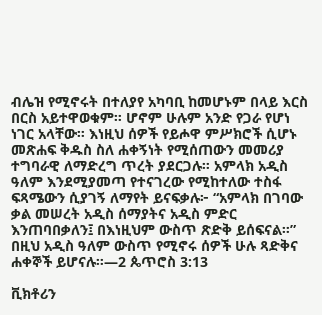ብሌዝ የሚኖሩት በተለያየ አካባቢ ከመሆኑም በላይ እርስ በርስ አይተዋወቁም። ሆኖም ሁሉም አንድ የጋራ የሆነ ነገር አላቸው። እነዚህ ሰዎች የይሖዋ ምሥክሮች ሲሆኑ መጽሐፍ ቅዱስ ስለ ሐቀኝነት የሚሰጠውን መመሪያ ተግባራዊ ለማድረግ ጥረት ያደርጋሉ። አምላክ አዲስ ዓለም እንደሚያመጣ የተናገረው የሚከተለው ተስፋ ፍጻሜውን ሲያገኝ ለማየት ይናፍቃሉ፦ “አምላክ በገባው ቃል መሠረት አዲስ ሰማያትና አዲስ ምድር እንጠባበቃለን፤ በእነዚህም ውስጥ ጽድቅ ይሰፍናል።” በዚህ አዲስ ዓለም ውስጥ የሚኖሩ ሰዎች ሁሉ ጻድቅና ሐቀኞች ይሆናሉ።—2 ጴጥሮስ 3:13

ቪክቶሪን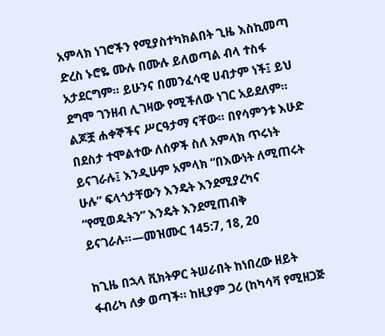አምላክ ነገሮችን የሚያስተካክልበት ጊዜ እስኪመጣ ድረስ ኑሮዬ ሙሉ በሙሉ ይለወጣል ብላ ተስፋ አታደርግም። ይሁንና በመንፈሳዊ ሀብታም ነች፤ ይህ ደግሞ ገንዘብ ሊገዛው የሚችለው ነገር አይደለም። ልጆቿ ሐቀኞችና ሥርዓታማ ናቸው። በየሳምንቱ እሁድ በደስታ ተሞልተው ለሰዎች ስለ አምላክ ጥሩነት ይናገራሉ፤ እንዲሁም አምላክ “በእውነት ለሚጠሩት ሁሉ” ፍላጎታቸውን እንዴት እንደሚያረካና “የሚወዱትን” እንዴት እንደሚጠብቅ ይናገራሉ።—መዝሙር 145:7, 18, 20

ከጊዜ በኋላ ቪክትዎር ትሠራበት ከነበረው ዘይት ፋብሪካ ለቃ ወጣች። ከዚያም ጋሪ (ከካሳቫ የሚዘጋጅ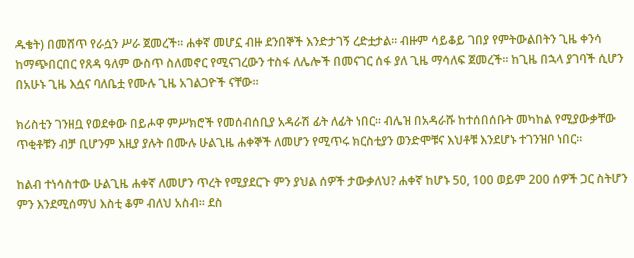ዱቄት) በመሸጥ የራሷን ሥራ ጀመረች። ሐቀኛ መሆኗ ብዙ ደንበኞች እንድታገኝ ረድቷታል። ብዙም ሳይቆይ ገበያ የምትውልበትን ጊዜ ቀንሳ ከማጭበርበር የጸዳ ዓለም ውስጥ ስለመኖር የሚናገረውን ተስፋ ለሌሎች በመናገር ሰፋ ያለ ጊዜ ማሳለፍ ጀመረች። ከጊዜ በኋላ ያገባች ሲሆን በአሁኑ ጊዜ እሷና ባለቤቷ የሙሉ ጊዜ አገልጋዮች ናቸው።

ክሪስቲን ገንዘቧ የወደቀው በይሖዋ ምሥክሮች የመሰብሰቢያ አዳራሽ ፊት ለፊት ነበር። ብሌዝ በአዳራሹ ከተሰበሰቡት መካከል የሚያውቃቸው ጥቂቶቹን ብቻ ቢሆንም እዚያ ያሉት በሙሉ ሁልጊዜ ሐቀኞች ለመሆን የሚጥሩ ክርስቲያን ወንድሞቹና እህቶቹ እንደሆኑ ተገንዝቦ ነበር።

ከልብ ተነሳስተው ሁልጊዜ ሐቀኛ ለመሆን ጥረት የሚያደርጉ ምን ያህል ሰዎች ታውቃለህ? ሐቀኛ ከሆኑ 50, 100 ወይም 200 ሰዎች ጋር ስትሆን ምን እንደሚሰማህ እስቲ ቆም ብለህ አስብ። ደስ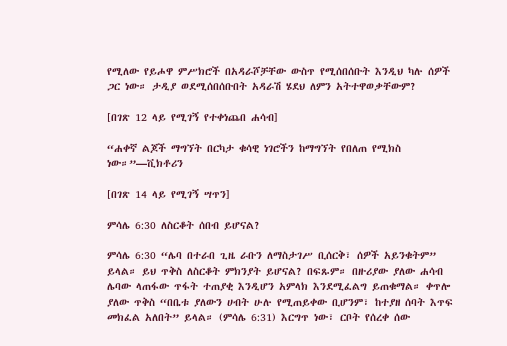የሚለው የይሖዋ ምሥክሮች በአዳራሾቻቸው ውስጥ የሚሰበሰቡት እንዲህ ካሉ ሰዎች ጋር ነው። ታዲያ ወደሚሰበሰቡበት አዳራሽ ሄደህ ለምን አትተዋወቃቸውም?

[በገጽ 12 ላይ የሚገኝ የተቀነጨበ ሐሳብ]

“ሐቀኛ ልጆች ማግኘት በርካታ ቁሳዊ ነገሮችን ከማግኘት የበለጠ የሚክስ ነው።”—ቪክቶሪን

[በገጽ 14 ላይ የሚገኝ ሣጥን]

ምሳሌ 6:30 ለስርቆት ሰበብ ይሆናል?

ምሳሌ 6:30 “ሌባ በተራበ ጊዜ ራቡን ለማስታገሥ ቢሰርቅ፣ ሰዎች አይንቁትም” ይላል። ይህ ጥቅስ ለስርቆት ምክንያት ይሆናል? በፍጹም። በዙሪያው ያለው ሐሳብ ሌባው ላጠፋው ጥፋት ተጠያቂ እንዲሆን አምላክ እንደሚፈልግ ይጠቁማል። ቀጥሎ ያለው ጥቅስ “በቤቱ ያለውን ሀብት ሁሉ የሚጠይቀው ቢሆንም፣ ከተያዘ ሰባት እጥፍ መክፈል አለበት” ይላል። (ምሳሌ 6:31) እርግጥ ነው፣ ርቦት የሰረቀ ሰው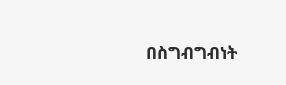በስግብግብነት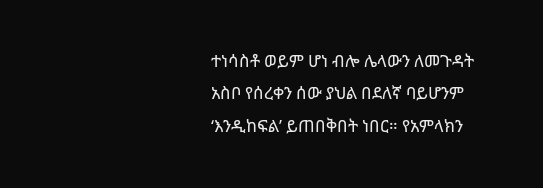ተነሳስቶ ወይም ሆነ ብሎ ሌላውን ለመጉዳት አስቦ የሰረቀን ሰው ያህል በደለኛ ባይሆንም ‘እንዲከፍል’ ይጠበቅበት ነበር። የአምላክን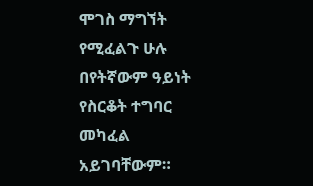ሞገስ ማግኘት የሚፈልጉ ሁሉ በየትኛውም ዓይነት የስርቆት ተግባር መካፈል አይገባቸውም።